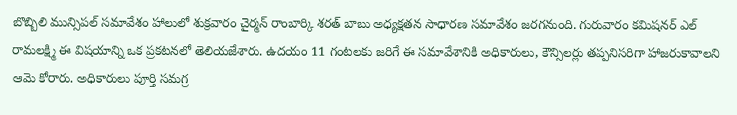బొబ్బిలి మున్సిపల్ సమావేశం హాలులో శుక్రవారం చైర్మన్ రాంబార్కి శరత్ బాబు అధ్యక్షతన సాధారణ సమావేశం జరగనుంది. గురువారం కమిషనర్ ఎల్ రామలక్ష్మి ఈ విషయాన్ని ఒక ప్రకటనలో తెలియజేశారు. ఉదయం 11 గంటలకు జరిగే ఈ సమావేశానికి అధికారులు, కౌన్సిలర్లు తప్పనిసరిగా హాజరుకావాలని ఆమె కోరారు. అధికారులు పూర్తి సమగ్ర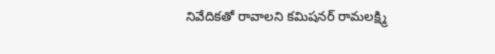నివేదికతో రావాలని కమిషనర్ రామలక్ష్మి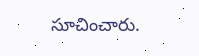సూచించారు.